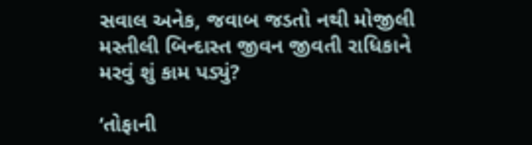સવાલ અનેક, જવાબ જડતો નથી મોજીલી મસ્તીલી બિન્દાસ્ત જીવન જીવતી રાધિકાને મરવું શું કામ પડ્યું?

‘તોફાની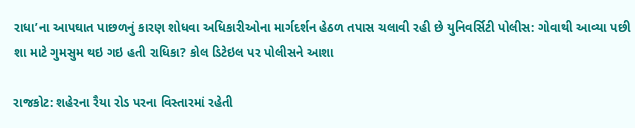રાધા’ના આપઘાત પાછળનું કારણ શોધવા અધિકારીઓના માર્ગદર્શન હેઠળ તપાસ ચલાવી રહી છે યુનિવર્સિટી પોલીસ: ગોવાથી આવ્યા પછી શા માટે ગુમસુમ થઇ ગઇ હતી રાધિકા? કોલ ડિટેઇલ પર પોલીસને આશા

રાજકોટ: શહેરના રૈયા રોડ પરના વિસ્તારમાં રહેતી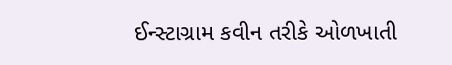ઈન્સ્ટાગ્રામ કવીન તરીકે ઓળખાતી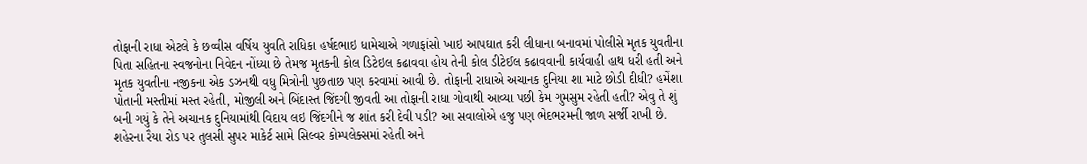તોફાની રાધા એટલે કે છવ્વીસ વર્ષિય યુવતિ રાધિકા હર્ષદભાઇ ધામેચાએ ગળાફાંસો ખાઇ આપઘાત કરી લીધાના બનાવમાં પોલીસે મૃતક યુવતીના પિતા સહિતના સ્વજનોના નિવેદન નોંધ્યા છે તેમજ મૃતકની કોલ ડિટેઇલ કઢાવવા હોય તેની કોલ ડીટેઈલ કઢાવવાની કાર્યવાહી હાથ ધરી હતી અને મૃતક યુવતીના નજીકના એક ડઝનથી વધુ મિત્રોની પુછતાછ પણ કરવામાં આવી છે. તોફાની રાધાએ અચાનક દુનિયા શા માટે છોડી દીધી? હમેંશા પોતાની મસ્તીમાં મસ્ત રહેતી, મોજીલી અને બિંદાસ્ત જિંદગી જીવતી આ તોફાની રાધા ગોવાથી આવ્યા પછી કેમ ગુમસુમ રહેતી હતી? એવુ તે શું બની ગયું કે તેને અચાનક દુનિયામાંથી વિદાય લઇ જિંદગીને જ શાંત કરી દેવી પડી? આ સવાલોએ હજુ પણ ભેદભરમની જાળ સર્જી રાખી છે.
શહેરના રૈયા રોડ પર તુલસી સુપર માકેર્ટ સામે સિલ્વર કોમ્પલેક્સમાં રહેતી અને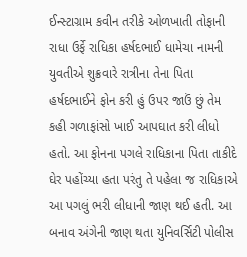ઈન્સ્ટાગ્રામ કવીન તરીકે ઓળખાતી તોફાની રાધા ઉર્ફે રાધિકા હર્ષદભાઈ ધામેચા નામની યુવતીએ શુક્રવારે રાત્રીના તેના પિતા હર્ષદભાઈને ફોન કરી હું ઉપર જાઉં છું તેમ કહી ગળાફાંસો ખાઈ આપઘાત કરી લીધો હતો. આ ફોનના પગલે રાધિકાના પિતા તાકીદે ઘેર પહોંચ્યા હતા પરંતુ તે પહેલા જ રાધિકાએ આ પગલું ભરી લીધાની જાણ થઈ હતી. આ બનાવ અંગેની જાણ થતા યુનિવર્સિટી પોલીસ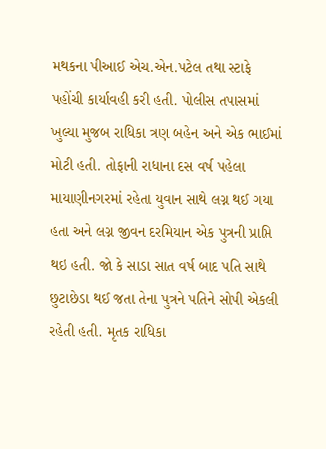મથકના પીઆઈ એચ.એન.પટેલ તથા સ્ટાફે પહોંચી કાર્યાવહી કરી હતી. પોલીસ તપાસમાં ખુલ્યા મુજબ રાધિકા ત્રણ બહેન અને એક ભાઈમાં મોટી હતી. તોફાની રાધાના દસ વર્ષ પહેલા માયાણીનગરમાં રહેતા યુવાન સાથે લગ્ન થઈ ગયા હતા અને લગ્ન જીવન દરમિયાન એક પુત્રની પ્રાપ્તિ થઇ હતી. જો કે સાડા સાત વર્ષ બાદ પતિ સાથે છુટાછેડા થઈ જતા તેના પુત્રને પતિને સોપી એકલી રહેતી હતી. મૃતક રાધિકા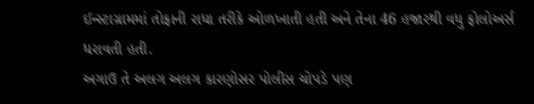ઈન્સ્ટાગ્રામમાં તોફાની રાધા તરીકે ઓળખાતી હતી અને તેના 46 હજારથી વધુ ફોલોઅર્સ ધરાવતી હતી.
અગાઉ તે અલગ અલગ કારણોસર પોલીસ ચોપડે પણ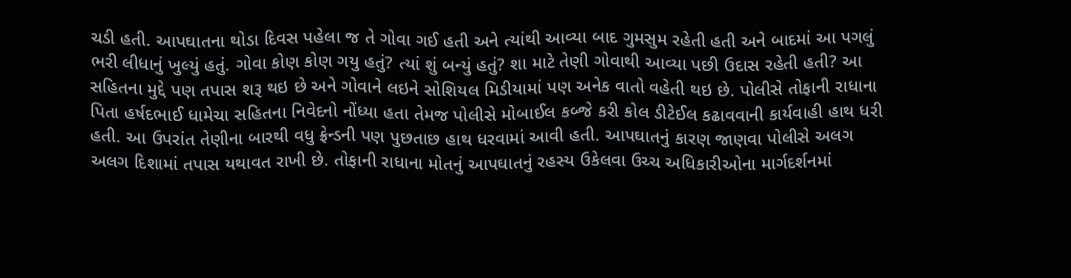ચડી હતી. આપઘાતના થોડા દિવસ પહેલા જ તે ગોવા ગઈ હતી અને ત્યાંથી આવ્યા બાદ ગુમસુમ રહેતી હતી અને બાદમાં આ પગલું ભરી લીધાનું ખુલ્યું હતું. ગોવા કોણ કોણ ગયુ હતું? ત્યાં શું બન્યું હતું? શા માટે તેણી ગોવાથી આવ્યા પછી ઉદાસ રહેતી હતી? આ સહિતના મુદ્દે પણ તપાસ શરૂ થઇ છે અને ગોવાને લઇને સોશિયલ મિડીયામાં પણ અનેક વાતો વહેતી થઇ છે. પોલીસે તોફાની રાધાના પિતા હર્ષદભાઈ ધામેચા સહિતના નિવેદનો નોંધ્યા હતા તેમજ પોલીસે મોબાઈલ કબ્જે કરી કોલ ડીટેઈલ કઢાવવાની કાર્યવાહી હાથ ધરી હતી. આ ઉપરાંત તેણીના બારથી વધુ ફ્રેન્ડની પણ પુછતાછ હાથ ધરવામાં આવી હતી. આપઘાતનું કારણ જાણવા પોલીસે અલગ અલગ દિશામાં તપાસ યથાવત રાખી છે. તોફાની રાધાના મોતનું આપઘાતનું રહસ્ય ઉકેલવા ઉચ્ચ અધિકારીઓના માર્ગદર્શનમાં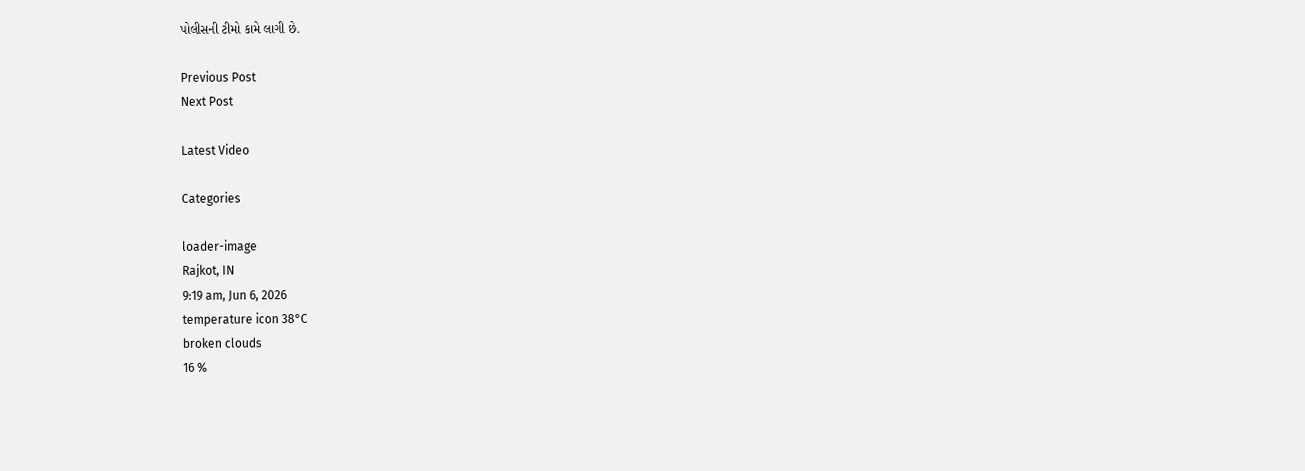પોલીસની ટીમો કામે લાગી છે.

Previous Post
Next Post

Latest Video

Categories

loader-image
Rajkot, IN
9:19 am, Jun 6, 2026
temperature icon 38°C
broken clouds
16 %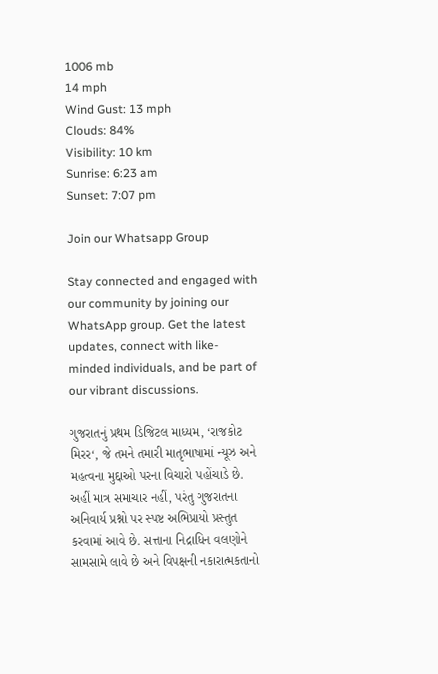1006 mb
14 mph
Wind Gust: 13 mph
Clouds: 84%
Visibility: 10 km
Sunrise: 6:23 am
Sunset: 7:07 pm

Join our Whatsapp Group

Stay connected and engaged with our community by joining our WhatsApp group. Get the latest updates, connect with like-minded individuals, and be part of our vibrant discussions.

ગુજરાતનું પ્રથમ ડિજિટલ માધ્યમ, ‘રાજકોટ મિરર‘, જે તમને તમારી માતૃભાષામાં ન્યૂઝ અને મહત્વના મુદ્દાઓ પરના વિચારો પહોંચાડે છે. અહીં માત્ર સમાચાર નહીં, પરંતુ ગુજરાતના અનિવાર્ય પ્રશ્નો પર સ્પષ્ટ અભિપ્રાયો પ્રસ્તુત કરવામાં આવે છે. સત્તાના નિદ્રાધિન વલણોને સામસામે લાવે છે અને વિપક્ષની નકારાત્મકતાનો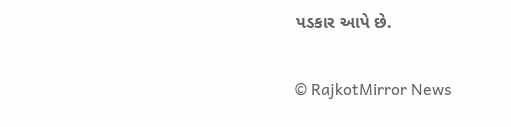પડકાર આપે છે.

© RajkotMirror News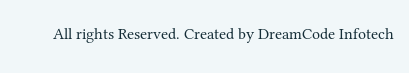All rights Reserved. Created by DreamCode Infotech